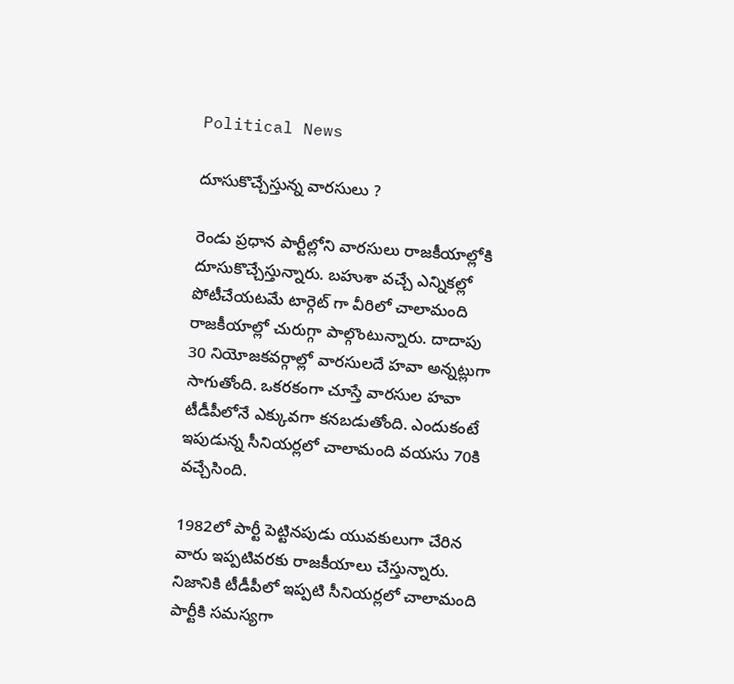Political News

దూసుకొచ్చేస్తున్న వారసులు ?

రెండు ప్రధాన పార్టీల్లోని వారసులు రాజకీయాల్లోకి దూసుకొచ్చేస్తున్నారు. బహుశా వచ్చే ఎన్నికల్లో పోటీచేయటమే టార్గెట్ గా వీరిలో చాలామంది రాజకీయాల్లో చురుగ్గా పాల్గొంటున్నారు. దాదాపు 30 నియోజకవర్గాల్లో వారసులదే హవా అన్నట్లుగా సాగుతోంది. ఒకరకంగా చూస్తే వారసుల హవా టీడీపీలోనే ఎక్కువగా కనబడుతోంది. ఎందుకంటే ఇపుడున్న సీనియర్లలో చాలామంది వయసు 70కి వచ్చేసింది.

1982లో పార్టీ పెట్టినపుడు యువకులుగా చేరిన వారు ఇప్పటివరకు రాజకీయాలు చేస్తున్నారు. నిజానికి టీడీపీలో ఇప్పటి సీనియర్లలో చాలామంది పార్టీకి సమస్యగా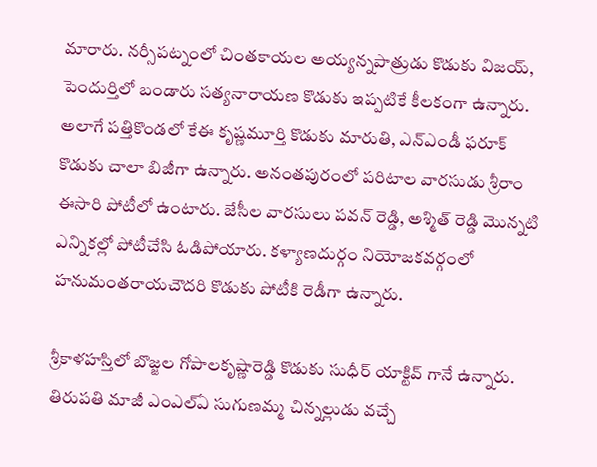మారారు. నర్సీపట్నంలో చింతకాయల అయ్యన్నపాత్రుడు కొడుకు విజయ్, పెందుర్తిలో బండారు సత్యనారాయణ కొడుకు ఇప్పటికే కీలకంగా ఉన్నారు. అలాగే పత్తికొండలో కేఈ కృష్ణమూర్తి కొడుకు మారుతి, ఎన్ఎండీ ఫరూక్ కొడుకు చాలా బిజీగా ఉన్నారు. అనంతపురంలో పరిటాల వారసుడు శ్రీరాం ఈసారి పోటీలో ఉంటారు. జేసీల వారసులు పవన్ రెడ్డి, అశ్మిత్ రెడ్డి మొన్నటి ఎన్నికల్లో పోటీచేసి ఓడిపోయారు. కళ్యాణదుర్గం నియోజకవర్గంలో హనుమంతరాయచౌదరి కొడుకు పోటీకి రెడీగా ఉన్నారు.

శ్రీకాళహస్తిలో బొజ్జల గోపాలకృష్ణారెడ్డి కొడుకు సుధీర్ యాక్టివ్ గానే ఉన్నారు. తిరుపతి మాజీ ఎంఎల్ఏ సుగుణమ్మ చిన్నల్లుడు వచ్చే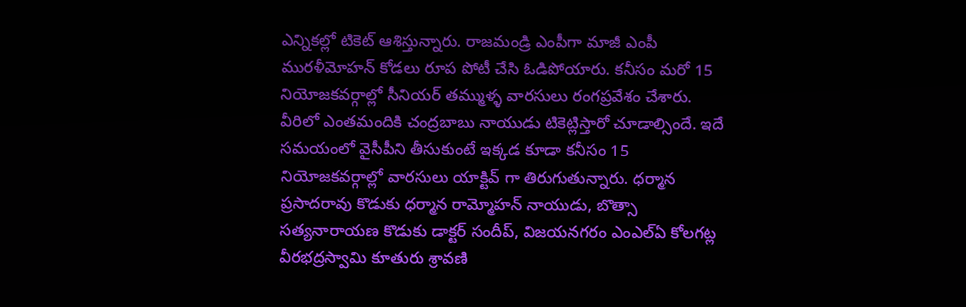ఎన్నికల్లో టికెట్ ఆశిస్తున్నారు. రాజమండ్రి ఎంపీగా మాజీ ఎంపీ మురళీమోహన్ కోడలు రూప పోటీ చేసి ఓడిపోయారు. కనీసం మరో 15 నియోజకవర్గాల్లో సీనియర్ తమ్ముళ్ళ వారసులు రంగప్రవేశం చేశారు. వీరిలో ఎంతమందికి చంద్రబాబు నాయుడు టికెట్లిస్తారో చూడాల్సిందే. ఇదే సమయంలో వైసీపీని తీసుకుంటే ఇక్కడ కూడా కనీసం 15 నియోజకవర్గాల్లో వారసులు యాక్టివ్ గా తిరుగుతున్నారు. ధర్మాన ప్రసాదరావు కొడుకు ధర్మాన రామ్మోహన్ నాయుడు, బొత్సా సత్యనారాయణ కొడుకు డాక్టర్ సందీప్, విజయనగరం ఎంఎల్ఏ కోలగట్ల వీరభద్రస్వామి కూతురు శ్రావణి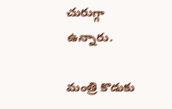చురుగ్గా ఉన్నారు.

మంత్రి కొడుకు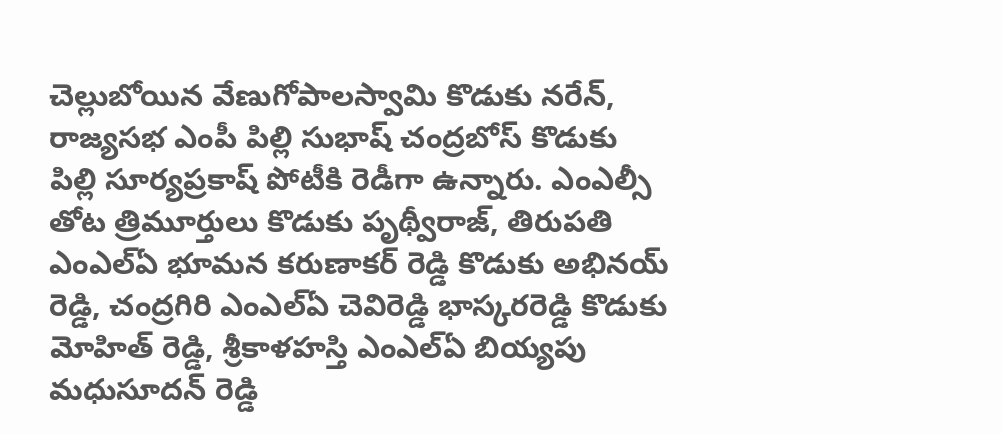చెల్లుబోయిన వేణుగోపాలస్వామి కొడుకు నరేన్, రాజ్యసభ ఎంపీ పిల్లి సుభాష్ చంద్రబోస్ కొడుకు పిల్లి సూర్యప్రకాష్ పోటీకి రెడీగా ఉన్నారు. ఎంఎల్సీ తోట త్రిమూర్తులు కొడుకు పృథ్వీరాజ్, తిరుపతి ఎంఎల్ఏ భూమన కరుణాకర్ రెడ్డి కొడుకు అభినయ్ రెడ్డి, చంద్రగిరి ఎంఎల్ఏ చెవిరెడ్డి భాస్కరరెడ్డి కొడుకు మోహిత్ రెడ్డి, శ్రీకాళహస్తి ఎంఎల్ఏ బియ్యపు మధుసూదన్ రెడ్డి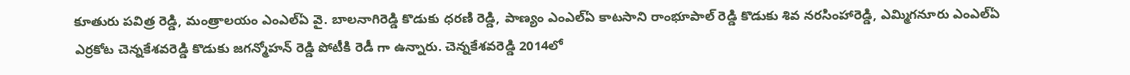కూతురు పవిత్ర రెడ్డి, మంత్రాలయం ఎంఎల్ఏ వై. బాలనాగిరెడ్డి కొడుకు ధరణి రెడ్డి, పాణ్యం ఎంఎల్ఏ కాటసాని రాంభూపాల్ రెడ్డి కొడుకు శివ నరసింహారెడ్డి, ఎమ్మిగనూరు ఎంఎల్ఏ ఎర్రకోట చెన్నకేశవరెడ్డి కొడుకు జగన్మోహన్ రెడ్డి పోటీకి రెడీ గా ఉన్నారు. చెన్నకేశవరెడ్డి 2014లో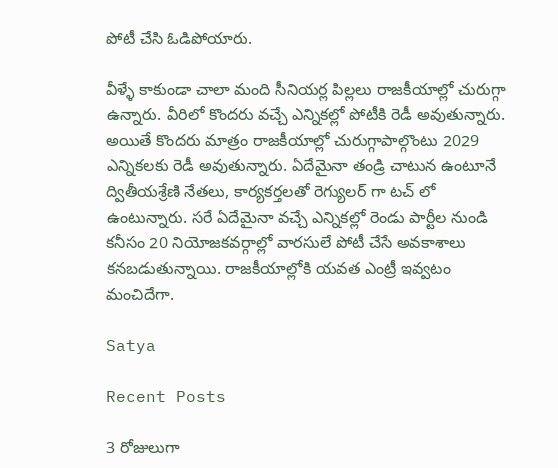పోటీ చేసి ఓడిపోయారు.

వీళ్ళే కాకుండా చాలా మంది సీనియర్ల పిల్లలు రాజకీయాల్లో చురుగ్గా ఉన్నారు. వీరిలో కొందరు వచ్చే ఎన్నికల్లో పోటీకి రెడీ అవుతున్నారు. అయితే కొందరు మాత్రం రాజకీయాల్లో చురుగ్గాపాల్గొంటు 2029 ఎన్నికలకు రెడీ అవుతున్నారు. ఏదేమైనా తండ్రి చాటున ఉంటూనే ద్వితీయశ్రేణి నేతలు, కార్యకర్తలతో రెగ్యులర్ గా టచ్ లో ఉంటున్నారు. సరే ఏదేమైనా వచ్చే ఎన్నికల్లో రెండు పార్టీల నుండి కనీసం 20 నియోజకవర్గాల్లో వారసులే పోటీ చేసే అవకాశాలు కనబడుతున్నాయి. రాజకీయాల్లోకి యవత ఎంట్రీ ఇవ్వటం మంచిదేగా.

Satya

Recent Posts

3 రోజులుగా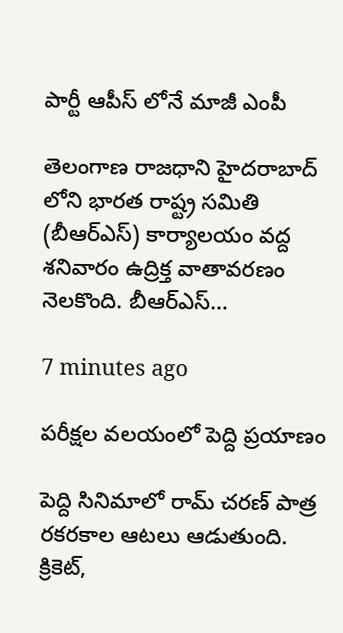పార్టీ ఆపీస్ లోనే మాజీ ఎంపీ

తెలంగాణ రాజధాని హైదరాబాద్ లోని భారత రాష్ట్ర సమితి (బీఆర్ఎస్) కార్యాలయం వద్ద శనివారం ఉద్రిక్త వాతావరణం నెలకొంది. బీఆర్ఎస్…

7 minutes ago

పరీక్షల వలయంలో పెద్ది ప్రయాణం

పెద్ది సినిమాలో రామ్ చరణ్ పాత్ర రకరకాల ఆటలు ఆడుతుంది. క్రికెట్,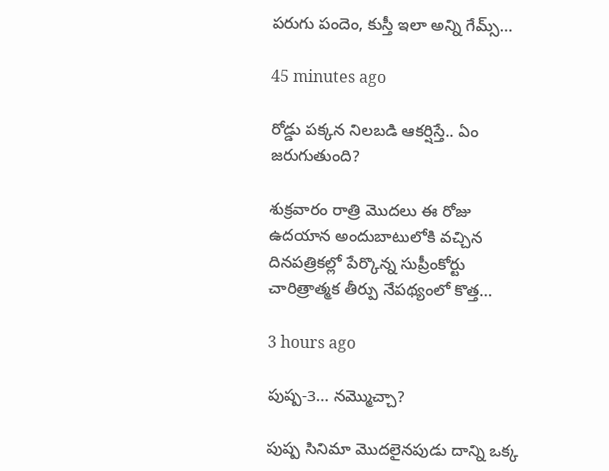పరుగు పందెం, కుస్తీ ఇలా అన్ని గేమ్స్…

45 minutes ago

రోడ్డు పక్కన నిలబడి ఆకర్షిస్తే.. ఏం జరుగుతుంది?

శుక్రవారం రాత్రి మొదలు ఈ రోజు ఉదయాన అందుబాటులోకి వచ్చిన దినపత్రికల్లో పేర్కొన్న సుప్రీంకోర్టు చారిత్రాత్మక తీర్పు నేపథ్యంలో కొత్త…

3 hours ago

పుష్ప-3… నమ్మొచ్చా?

పుష్ప సినిమా మొదలైనపుడు దాన్ని ఒక్క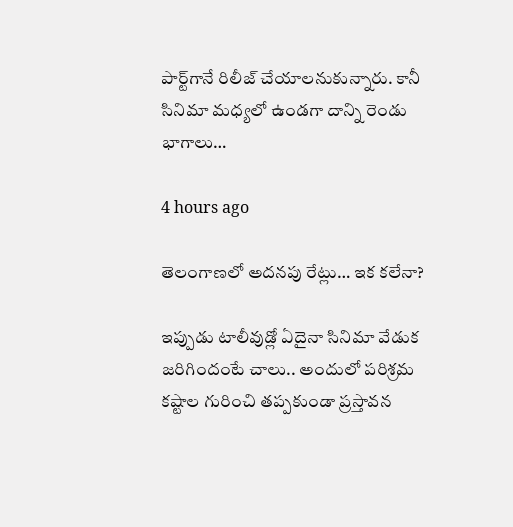పార్ట్‌గానే రిలీజ్ చేయాలనుకున్నారు. కానీ సినిమా మధ్యలో ఉండగా దాన్ని రెండు భాగాలు…

4 hours ago

తెలంగాణలో అదనపు రేట్లు… ఇక కలేనా?

ఇప్పుడు టాలీవుడ్లో ఏదైనా సినిమా వేడుక జరిగిందంటే చాలు.. అందులో పరిశ్రమ కష్టాల గురించి తప్పకుండా ప్రస్తావన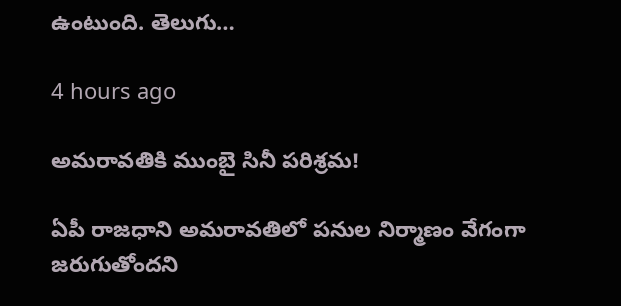ఉంటుంది. తెలుగు…

4 hours ago

అమ‌రావ‌తికి ముంబై సినీ ప‌రిశ్ర‌మ‌!

ఏపీ రాజ‌ధాని అమ‌రావ‌తిలో ప‌నుల నిర్మాణం వేగంగా జ‌రుగుతోంద‌ని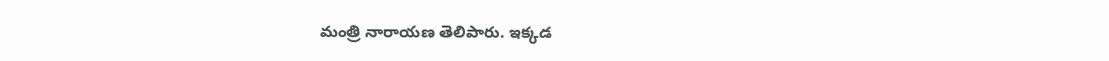మంత్రి నారాయ‌ణ తెలిపారు. ఇక్క‌డ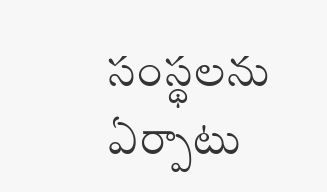సంస్థ‌ల‌ను ఏర్పాటు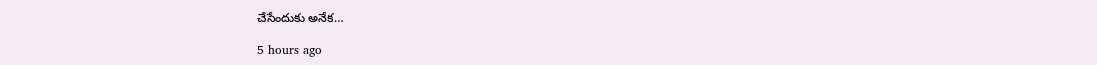చేసేందుకు అనేక…

5 hours ago